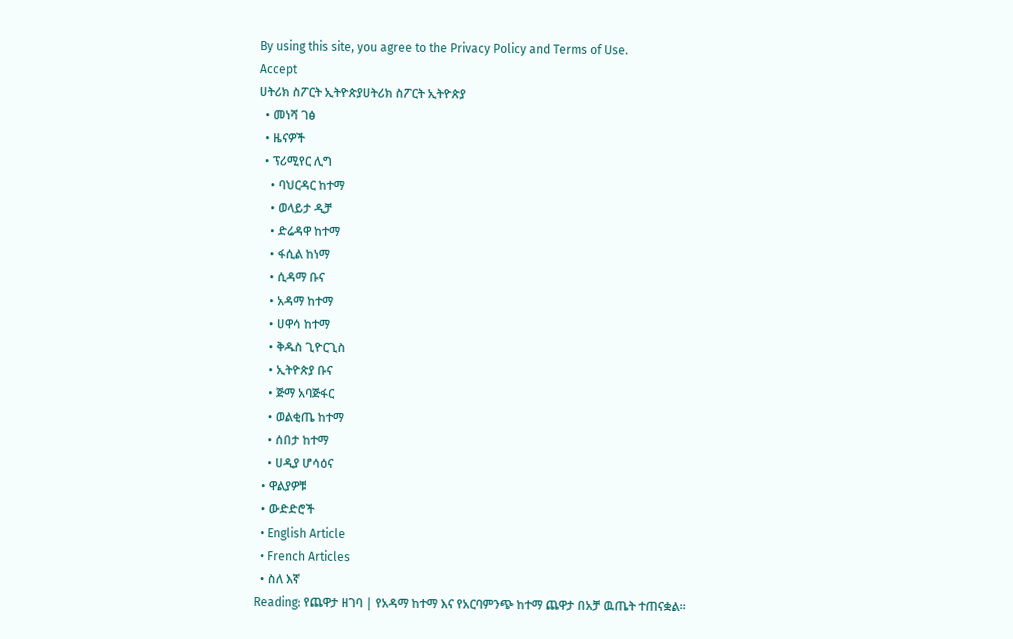By using this site, you agree to the Privacy Policy and Terms of Use.
Accept
ሀትሪክ ስፖርት ኢትዮጵያሀትሪክ ስፖርት ኢትዮጵያ
  • መነሻ ገፅ
  • ዜናዎች
  • ፕሪሚየር ሊግ
    • ባህርዳር ከተማ
    • ወላይታ ዲቻ
    • ድሬዳዋ ከተማ
    • ፋሲል ከነማ
    • ሲዳማ ቡና
    • አዳማ ከተማ
    • ሀዋሳ ከተማ
    • ቅዱስ ጊዮርጊስ
    • ኢትዮጵያ ቡና
    • ጅማ አባጅፋር
    • ወልቂጤ ከተማ
    • ሰበታ ከተማ
    • ሀዲያ ሆሳዕና
  • ዋልያዎቹ
  • ውድድሮች
  • English Article
  • French Articles
  • ስለ እኛ
Reading: የጨዋታ ዘገባ | የአዳማ ከተማ እና የአርባምንጭ ከተማ ጨዋታ በአቻ ዉጤት ተጠናቋል።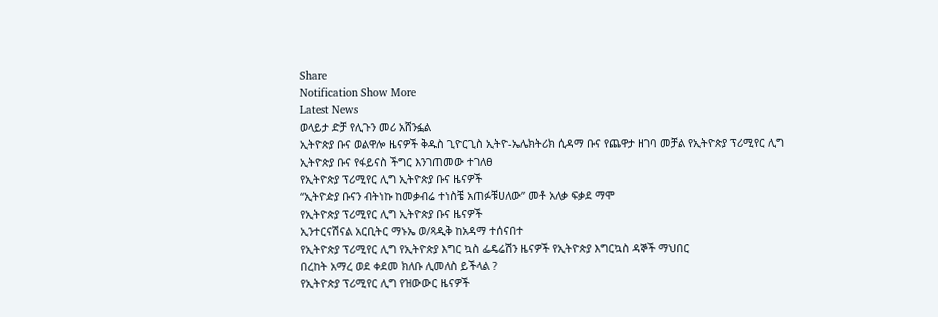Share
Notification Show More
Latest News
ወላይታ ድቻ የሊጉን መሪ አሸንፏል
ኢትዮጵያ ቡና ወልዋሎ ዜናዎች ቅዱስ ጊዮርጊስ ኢትዮ-ኤሌክትሪክ ሲዳማ ቡና የጨዋታ ዘገባ መቻል የኢትዮጵያ ፕሪሚየር ሊግ
ኢትዮጵያ ቡና የፋይናስ ችግር እንገጠመው ተገለፀ
የኢትዮጵያ ፕሪሚየር ሊግ ኢትዮጵያ ቡና ዜናዎች
“ኢትዮዽያ ቡናን ብትነኩ ከመቃብሬ ተነስቼ አጠፉቹሀለው” መቶ አለቃ ፍቃደ ማሞ
የኢትዮጵያ ፕሪሚየር ሊግ ኢትዮጵያ ቡና ዜናዎች
ኢንተርናሽናል አርቢትር ማኑኤ ወ/ጻዲቅ ከአዳማ ተሰናበተ
የኢትዮጵያ ፕሪሚየር ሊግ የኢትዮጵያ እግር ኳስ ፌዴሬሽን ዜናዎች የኢትዮጵያ እግርኳስ ዳኞች ማህበር
በረከት አማረ ወደ ቀደመ ክለቡ ሊመለስ ይችላል ?
የኢትዮጵያ ፕሪሚየር ሊግ የዝውውር ዜናዎች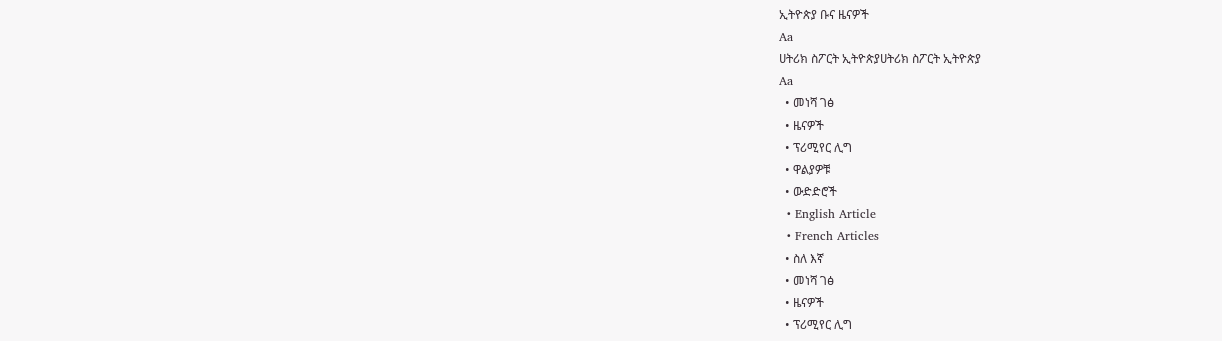ኢትዮጵያ ቡና ዜናዎች
Aa
ሀትሪክ ስፖርት ኢትዮጵያሀትሪክ ስፖርት ኢትዮጵያ
Aa
  • መነሻ ገፅ
  • ዜናዎች
  • ፕሪሚየር ሊግ
  • ዋልያዎቹ
  • ውድድሮች
  • English Article
  • French Articles
  • ስለ እኛ
  • መነሻ ገፅ
  • ዜናዎች
  • ፕሪሚየር ሊግ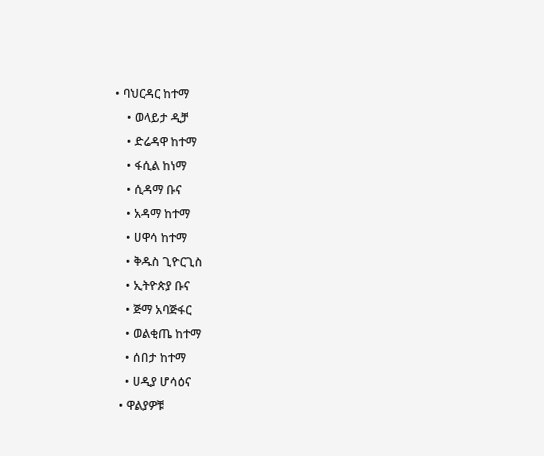• ባህርዳር ከተማ
    • ወላይታ ዲቻ
    • ድሬዳዋ ከተማ
    • ፋሲል ከነማ
    • ሲዳማ ቡና
    • አዳማ ከተማ
    • ሀዋሳ ከተማ
    • ቅዱስ ጊዮርጊስ
    • ኢትዮጵያ ቡና
    • ጅማ አባጅፋር
    • ወልቂጤ ከተማ
    • ሰበታ ከተማ
    • ሀዲያ ሆሳዕና
  • ዋልያዎቹ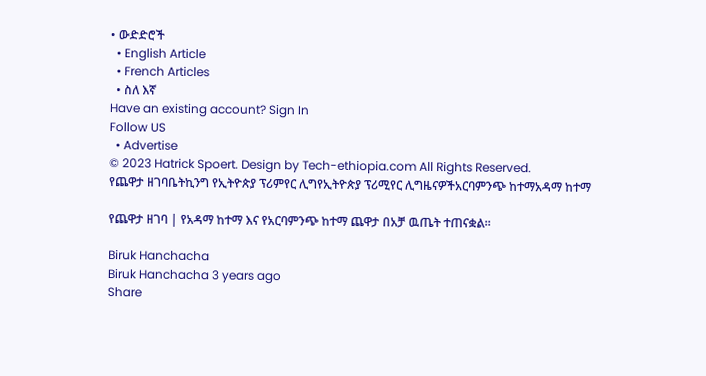• ውድድሮች
  • English Article
  • French Articles
  • ስለ እኛ
Have an existing account? Sign In
Follow US
  • Advertise
© 2023 Hatrick Spoert. Design by Tech-ethiopia.com All Rights Reserved.
የጨዋታ ዘገባቤትኪንግ የኢትዮጵያ ፕሪምየር ሊግየኢትዮጵያ ፕሪሚየር ሊግዜናዎችአርባምንጭ ከተማአዳማ ከተማ

የጨዋታ ዘገባ | የአዳማ ከተማ እና የአርባምንጭ ከተማ ጨዋታ በአቻ ዉጤት ተጠናቋል።

Biruk Hanchacha
Biruk Hanchacha 3 years ago
Share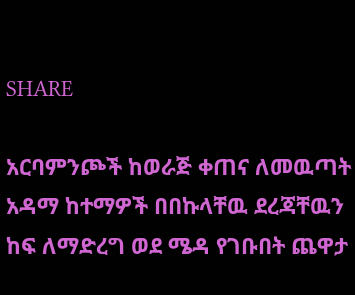SHARE

አርባምንጮች ከወራጅ ቀጠና ለመዉጣት አዳማ ከተማዎች በበኩላቸዉ ደረጃቸዉን ከፍ ለማድረግ ወደ ሜዳ የገቡበት ጨዋታ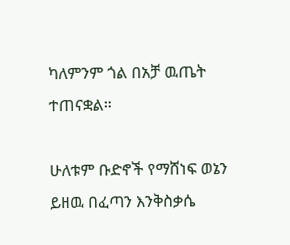ካለምንም ጎል በአቻ ዉጤት ተጠናቋል።

ሁለቱም ቡድኖች የማሸነፍ ወኔን ይዘዉ በፈጣን እንቅስቃሴ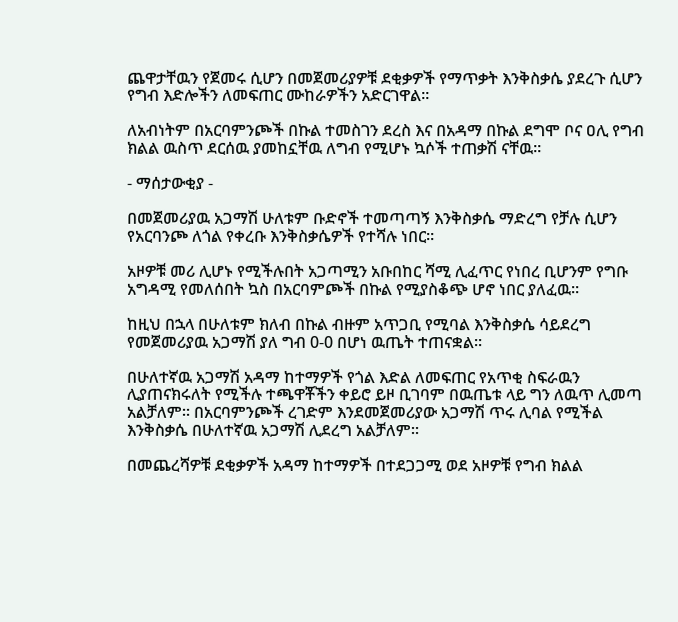ጨዋታቸዉን የጀመሩ ሲሆን በመጀመሪያዎቹ ደቂቃዎች የማጥቃት እንቅስቃሴ ያደረጉ ሲሆን የግብ እድሎችን ለመፍጠር ሙከራዎችን አድርገዋል።

ለአብነትም በአርባምንጮች በኩል ተመስገን ደረስ እና በአዳማ በኩል ደግሞ ቦና ዐሊ የግብ ክልል ዉስጥ ደርሰዉ ያመከኗቸዉ ለግብ የሚሆኑ ኳሶች ተጠቃሽ ናቸዉ።

- ማሰታውቂያ -

በመጀመሪያዉ አጋማሽ ሁለቱም ቡድኖች ተመጣጣኝ እንቅስቃሴ ማድረግ የቻሉ ሲሆን የአርባንጮ ለጎል የቀረቡ እንቅስቃሴዎች የተሻሉ ነበር።

አዞዎቹ መሪ ሊሆኑ የሚችሉበት አጋጣሚን አቡበከር ሻሚ ሊፈጥር የነበረ ቢሆንም የግቡ አግዳሚ የመለሰበት ኳስ በአርባምጮች በኩል የሚያስቆጭ ሆኖ ነበር ያለፈዉ።

ከዚህ በኋላ በሁለቱም ክለብ በኩል ብዙም አጥጋቢ የሚባል እንቅስቃሴ ሳይደረግ የመጀመሪያዉ አጋማሽ ያለ ግብ 0-0 በሆነ ዉጤት ተጠናቋል።

በሁለተኛዉ አጋማሽ አዳማ ከተማዎች የጎል እድል ለመፍጠር የአጥቂ ስፍራዉን ሊያጠናክሩለት የሚችሉ ተጫዋቾችን ቀይሮ ይዞ ቢገባም በዉጤቱ ላይ ግን ለዉጥ ሊመጣ አልቻለም። በአርባምንጮች ረገድም እንደመጀመሪያው አጋማሽ ጥሩ ሊባል የሚችል እንቅስቃሴ በሁለተኛዉ አጋማሽ ሊደረግ አልቻለም።

በመጨረሻዎቹ ደቂቃዎች አዳማ ከተማዎች በተደጋጋሚ ወደ አዞዎቹ የግብ ክልል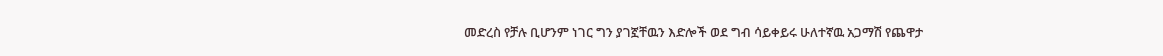መድረስ የቻሉ ቢሆንም ነገር ግን ያገኟቸዉን እድሎች ወደ ግብ ሳይቀይሩ ሁለተኛዉ አጋማሽ የጨዋታ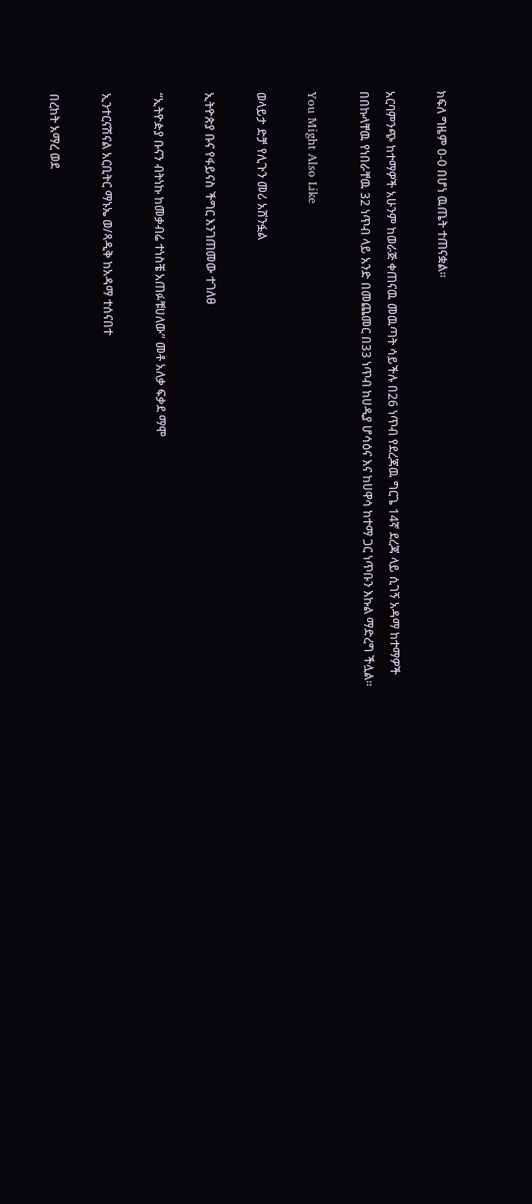ክፍለ ግዜም 0-0 በሆነ ዉጤት ተጠናቋል።

አርባምንጭ ከተማዎች አሁንም ከወራጅ ቀጠናዉ መዉጣት ሳይችሉ በ26 ነጥብ የደረጃዉ ግርጌ 14ኛ ደረጃ ላይ ሲገኝ አዳማ ከተማዎች በበኩላቸዉ የነበራቸዉ 32 ነጥብ ላይ አንድ በመጨመር በ33 ነጥብ ከሀዲያ ሆሳዕና እና ከሀዋሳ ከተማ ጋር ነጥቡን እኩል ማድረግ ችሏል።

You Might Also Like

ወላይታ ድቻ የሊጉን መሪ አሸንፏል

ኢትዮጵያ ቡና የፋይናስ ችግር እንገጠመው ተገለፀ

“ኢትዮዽያ ቡናን ብትነኩ ከመቃብሬ ተነስቼ አጠፉቹሀለው” መቶ አለቃ ፍቃደ ማሞ

ኢንተርናሽናል አርቢትር ማኑኤ ወ/ጻዲቅ ከአዳማ ተሰናበተ

በረከት አማረ ወደ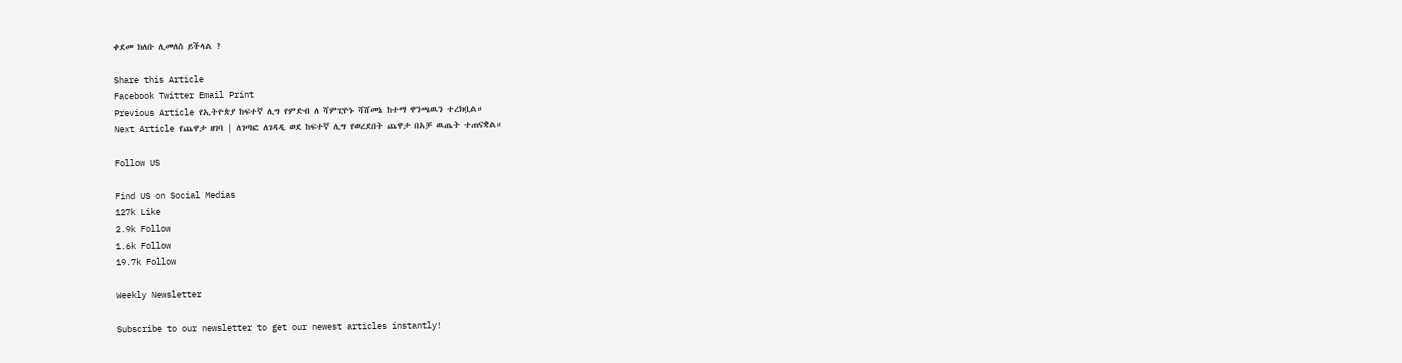ቀደመ ክለቡ ሊመለስ ይችላል ?

Share this Article
Facebook Twitter Email Print
Previous Article የኢትዮጵያ ከፍተኛ ሊግ የምድብ ለ ሻምፒዮኑ ሻሸመኔ ከተማ ዋንጫዉን ተረክቧል።
Next Article የጨዋታ ዘገባ | ለገጣፎ ለገዳዲ ወደ ከፍተኛ ሊግ የወረደበት ጨዋታ በአቻ ዉጤት ተጠናቋል።

Follow US

Find US on Social Medias
127k Like
2.9k Follow
1.6k Follow
19.7k Follow

Weekly Newsletter

Subscribe to our newsletter to get our newest articles instantly!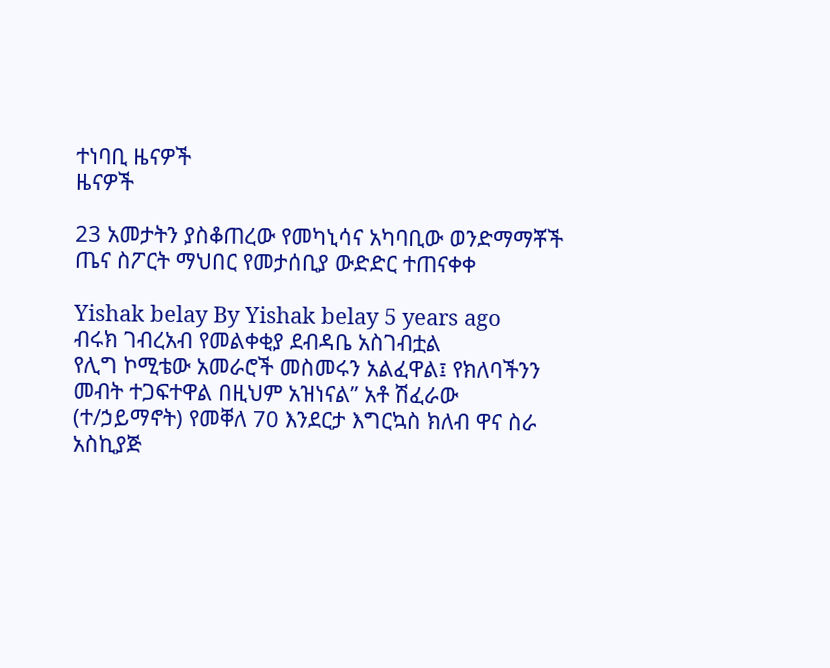ተነባቢ ዜናዎች
ዜናዎች

23 አመታትን ያስቆጠረው የመካኒሳና አካባቢው ወንድማማቾች ጤና ስፖርት ማህበር የመታሰቢያ ውድድር ተጠናቀቀ

Yishak belay By Yishak belay 5 years ago
ብሩክ ገብረአብ የመልቀቂያ ደብዳቤ አስገብቷል
የሊግ ኮሚቴው አመራሮች መስመሩን አልፈዋል፤ የክለባችንን መብት ተጋፍተዋል በዚህም አዝነናል” አቶ ሽፈራው (ተ/ኃይማኖት) የመቐለ 70 እንደርታ እግርኳስ ክለብ ዋና ስራ አስኪያጅ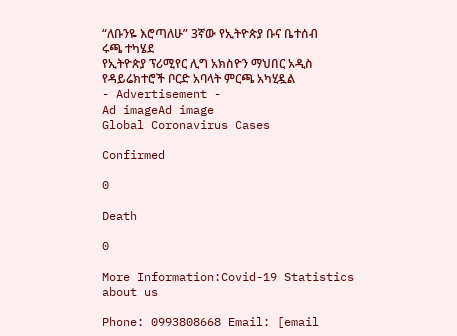“ለቡንዬ እሮጣለሁ” 3ኛው የኢትዮጵያ ቡና ቤተሰብ ሩጫ ተካሄደ
የኢትዮጵያ ፕሪሚየር ሊግ አክስዮን ማህበር አዲስ የዳይሬክተሮች ቦርድ አባላት ምርጫ አካሂዷል
- Advertisement -
Ad imageAd image
Global Coronavirus Cases

Confirmed

0

Death

0

More Information:Covid-19 Statistics
about us

Phone: 0993808668 Email: [email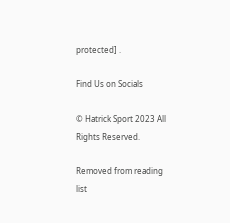protected] .

Find Us on Socials

© Hatrick Sport 2023 All Rights Reserved.

Removed from reading list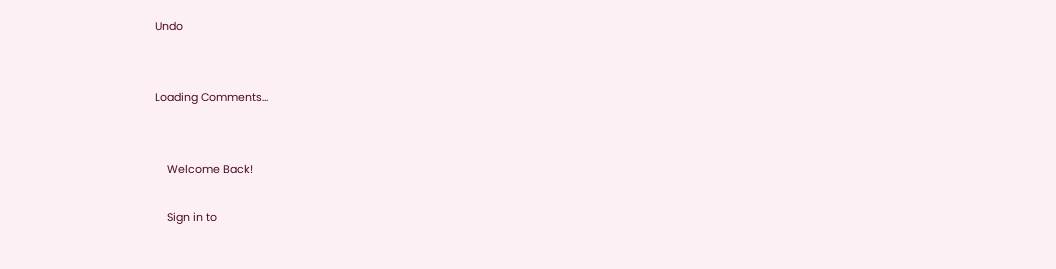Undo


Loading Comments...


    Welcome Back!

    Sign in to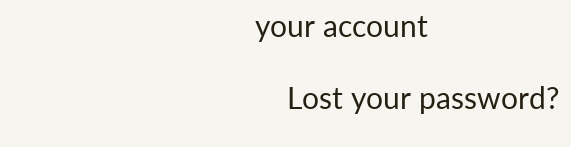your account

    Lost your password?